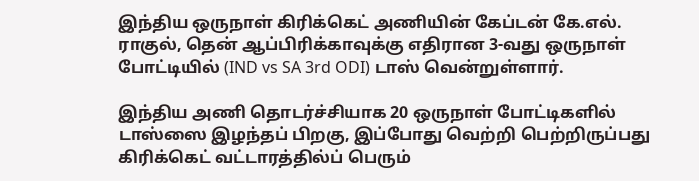இந்திய ஒருநாள் கிரிக்கெட் அணியின் கேப்டன் கே.எல். ராகுல், தென் ஆப்பிரிக்காவுக்கு எதிரான 3-வது ஒருநாள் போட்டியில் (IND vs SA 3rd ODI) டாஸ் வென்றுள்ளார்.

இந்திய அணி தொடர்ச்சியாக 20 ஒருநாள் போட்டிகளில் டாஸ்ஸை இழந்தப் பிறகு, இப்போது வெற்றி பெற்றிருப்பது கிரிக்கெட் வட்டாரத்தில்ப் பெரும்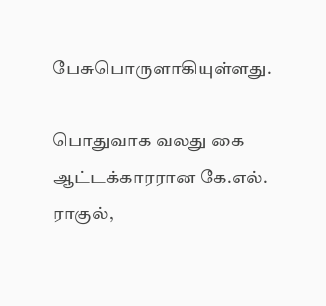பேசுபொருளாகியுள்ளது.

பொதுவாக வலது கை ஆட்டக்காரரான கே.எல். ராகுல்,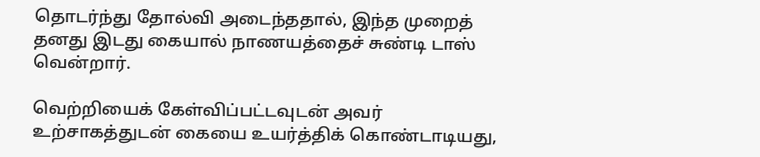தொடர்ந்து தோல்வி அடைந்ததால், இந்த முறைத் தனது இடது கையால் நாணயத்தைச் சுண்டி டாஸ் வென்றார்.

வெற்றியைக் கேள்விப்பட்டவுடன் அவர் உற்சாகத்துடன் கையை உயர்த்திக் கொண்டாடியது,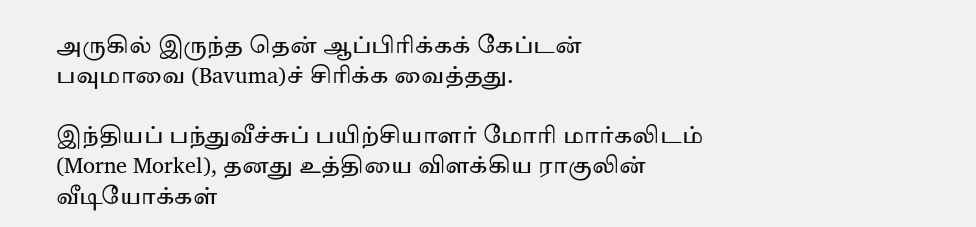அருகில் இருந்த தென் ஆப்பிரிக்கக் கேப்டன் பவுமாவை (Bavuma)ச் சிரிக்க வைத்தது.

இந்தியப் பந்துவீச்சுப் பயிற்சியாளர் மோரி மார்கலிடம் (Morne Morkel), தனது உத்தியை விளக்கிய ராகுலின் வீடியோக்கள்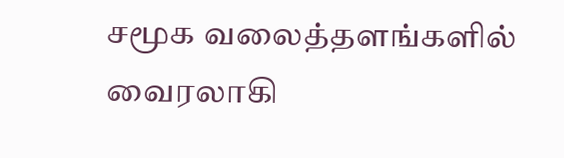சமூக வலைத்தளங்களில் வைரலாகி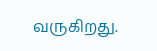வருகிறது.